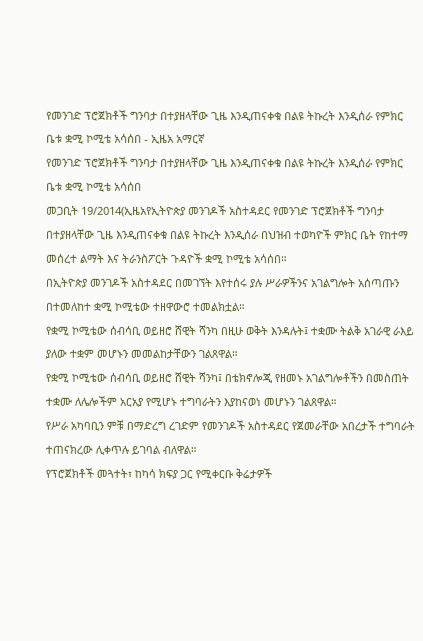የመንገድ ፕሮጀክቶች ግንባታ በተያዘላቸው ጊዜ እንዲጠናቀቁ በልዩ ትኩረት እንዲሰራ የምክር ቤቱ ቋሚ ኮሚቴ አሳሰበ - ኢዜአ አማርኛ
የመንገድ ፕሮጀክቶች ግንባታ በተያዘላቸው ጊዜ እንዲጠናቀቁ በልዩ ትኩረት እንዲሰራ የምክር ቤቱ ቋሚ ኮሚቴ አሳሰበ
መጋቢት 19/2014(ኢዜአየኢትዮጵያ መንገዶች አስተዳደር የመንገድ ፕሮጀክቶች ግንባታ በተያዘላቸው ጊዜ እንዲጠናቀቁ በልዩ ትኩረት እንዲሰራ በህዝብ ተወካዮች ምክር ቤት የከተማ መሰረተ ልማት እና ትራንስፖርት ጉዳዮች ቋሚ ኮሚቴ አሳሰበ።
በኢትዮጵያ መንገዶች አስተዳደር በመገኘት እየተሰሩ ያሉ ሥራዎችንና አገልግሎት አሰጣጡን በተመለከተ ቋሚ ኮሚቴው ተዘዋውሮ ተመልክቷል።
የቋሚ ኮሚቴው ሰብሳቢ ወይዘሮ ሸዊት ሻንካ በዚሁ ወቅት እንዳሉት፤ ተቋሙ ትልቅ አገራዊ ራእይ ያለው ተቋም መሆኑን መመልከታቸውን ገልጸዋል።
የቋሚ ኮሚቴው ሰብሳቢ ወይዘሮ ሸዊት ሻንካ፤ በቴክኖሎጂ የዘመኑ አገልግሎቶችን በመስጠት ተቋሙ ለሌሎችም አርአያ የሚሆኑ ተግባራትን እያከናወነ መሆኑን ገልጸዋል።
የሥራ አካባቢን ምቹ በማድረግ ረገድም የመንገዶች አስተዳደር የጀመራቸው አበረታች ተግባራት ተጠናክረው ሊቀጥሉ ይገባል ብለዋል።
የፕሮጀክቶች መጓተት፣ ከካሳ ክፍያ ጋር የሚቀርቡ ቅሬታዎች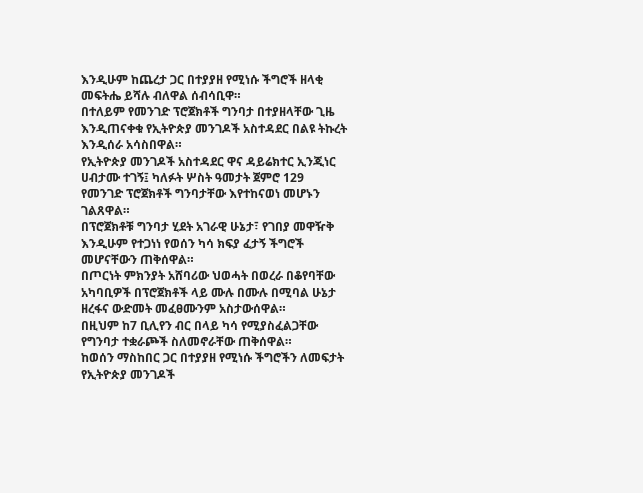እንዲሁም ከጨረታ ጋር በተያያዘ የሚነሱ ችግሮች ዘላቂ መፍትሔ ይሻሉ ብለዋል ሰብሳቢዋ።
በተለይም የመንገድ ፕሮጀክቶች ግንባታ በተያዘላቸው ጊዜ እንዲጠናቀቁ የኢትዮጵያ መንገዶች አስተዳደር በልዩ ትኩረት እንዲሰራ አሳስበዋል።
የኢትዮጵያ መንገዶች አስተዳደር ዋና ዳይሬክተር ኢንጂነር ሀብታሙ ተገኝ፤ ካለፉት ሦስት ዓመታት ጀምሮ 129 የመንገድ ፕሮጀክቶች ግንባታቸው እየተከናወነ መሆኑን ገልጸዋል።
በፕሮጀክቶቹ ግንባታ ሂደት አገራዊ ሁኔታ፣ የገበያ መዋዥቅ እንዲሁም የተጋነነ የወሰን ካሳ ክፍያ ፈታኝ ችግሮች መሆናቸውን ጠቅሰዋል።
በጦርነት ምክንያት አሸባሪው ህወሓት በወረራ በቆየባቸው አካባቢዎች በፕሮጀክቶች ላይ ሙሉ በሙሉ በሚባል ሁኔታ ዘረፋና ውድመት መፈፀሙንም አስታውሰዋል።
በዚህም ከ7 ቢሊየን ብር በላይ ካሳ የሚያስፈልጋቸው የግንባታ ተቋራጮች ስለመኖራቸው ጠቅሰዋል።
ከወሰን ማስከበር ጋር በተያያዘ የሚነሱ ችግሮችን ለመፍታት የኢትዮጵያ መንገዶች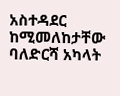አስተዳደር ከሚመለከታቸው ባለድርሻ አካላት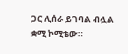ጋር ሊሰራ ይገባል ብሏል ቋሚ ኮሚቴው።